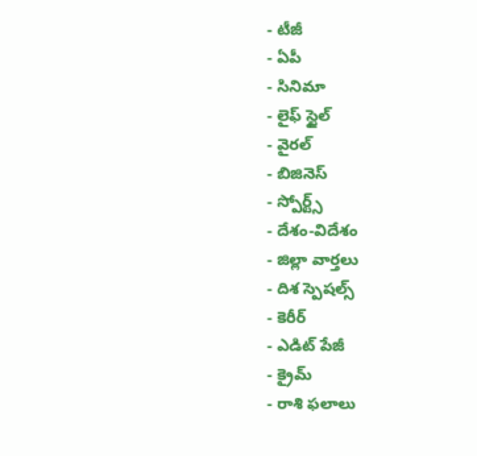- టీజీ
- ఏపీ
- సినిమా
- లైఫ్ స్టైల్
- వైరల్
- బిజినెస్
- స్పోర్ట్స్
- దేశం-విదేశం
- జిల్లా వార్తలు
- దిశ స్పెషల్స్
- కెరీర్
- ఎడిట్ పేజీ
- క్రైమ్
- రాశి ఫలాలు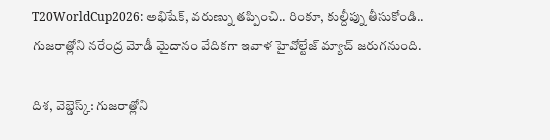T20WorldCup2026: అభిషేక్, వరుణ్ను తప్పించి.. రింకూ, కుల్దీప్ను తీసుకోండి..
గుజరాత్లోని నరేంద్ర మోడీ మైదానం వేదికగా ఇవాళ హైవోల్టేజ్ మ్యాచ్ జరుగనుంది.

దిశ, వెబ్డెస్క్: గుజరాత్లోని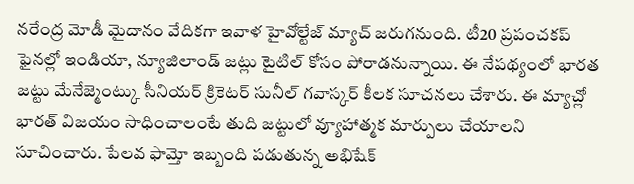నరేంద్ర మోడీ మైదానం వేదికగా ఇవాళ హైవోల్టేజ్ మ్యాచ్ జరుగనుంది. టీ20 ప్రపంచకప్ ఫైనల్లో ఇండియా, న్యూజిలాండ్ జట్లు టైటిల్ కోసం పోరాడనున్నాయి. ఈ నేపథ్యంలో భారత జట్టు మేనేజ్మెంట్కు సీనియర్ క్రికెటర్ సునీల్ గవాస్కర్ కీలక సూచనలు చేశారు. ఈ మ్యాచ్లో భారత్ విజయం సాధించాలంటే తుది జట్టులో వ్యూహాత్మక మార్పులు చేయాలని సూచించారు. పేలవ ఫామ్తో ఇబ్బంది పడుతున్న అభిషేక్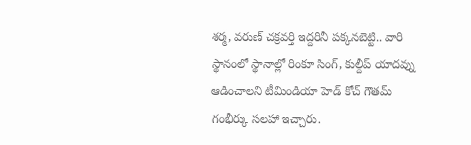శర్మ, వరుణ్ చక్రవర్తి ఇద్దరినీ పక్కనబెట్టి.. వారి స్థానంలో స్థానాల్లో రింకూ సింగ్, కుల్దీప్ యాదవ్ను ఆడించాలని టీమిండియా హెడ్ కోచ్ గౌతమ్ గంభీర్కు సలహా ఇచ్చారు.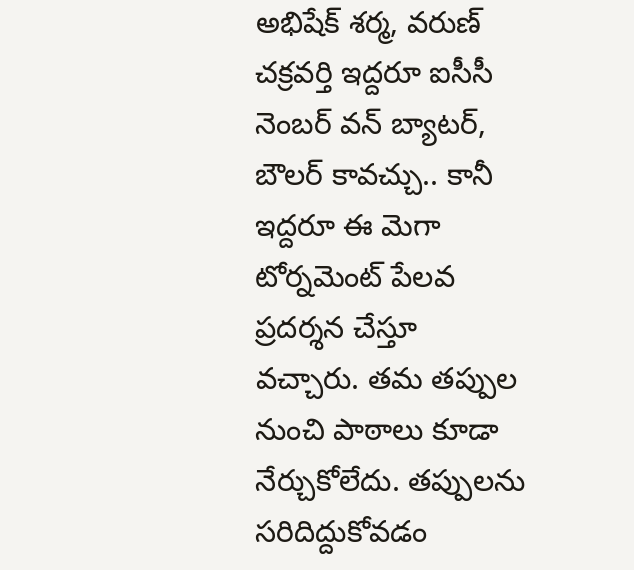అభిషేక్ శర్మ, వరుణ్ చక్రవర్తి ఇద్దరూ ఐసీసీ నెంబర్ వన్ బ్యాటర్, బౌలర్ కావచ్చు.. కానీ ఇద్దరూ ఈ మెగా టోర్నమెంట్ పేలవ ప్రదర్శన చేస్తూ వచ్చారు. తమ తప్పుల నుంచి పాఠాలు కూడా నేర్చుకోలేదు. తప్పులను సరిదిద్దుకోవడం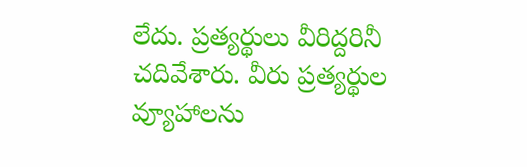లేదు. ప్రత్యర్థులు వీరిద్దరినీ చదివేశారు. వీరు ప్రత్యర్థుల వ్యూహాలను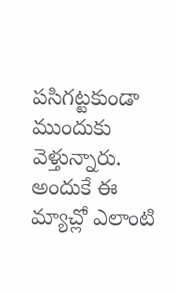పసిగట్టకుండా ముందుకు వెళ్తున్నారు. అందుకే ఈ మ్యాచ్లో ఎలాంటి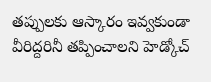తప్పులకు ఆస్కారం ఇవ్వకుండా వీరిద్దరినీ తప్పించాలని హెడ్కోచ్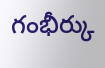గంభీర్కు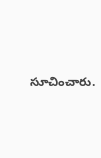సూచించారు.